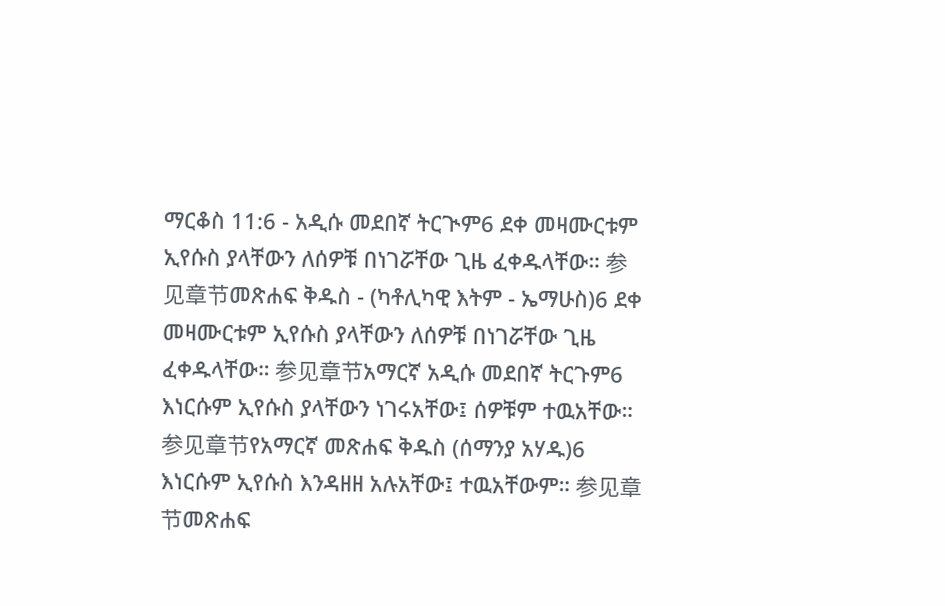ማርቆስ 11:6 - አዲሱ መደበኛ ትርጒም6 ደቀ መዛሙርቱም ኢየሱስ ያላቸውን ለሰዎቹ በነገሯቸው ጊዜ ፈቀዱላቸው። 参见章节መጽሐፍ ቅዱስ - (ካቶሊካዊ እትም - ኤማሁስ)6 ደቀ መዛሙርቱም ኢየሱስ ያላቸውን ለሰዎቹ በነገሯቸው ጊዜ ፈቀዱላቸው። 参见章节አማርኛ አዲሱ መደበኛ ትርጉም6 እነርሱም ኢየሱስ ያላቸውን ነገሩአቸው፤ ሰዎቹም ተዉአቸው። 参见章节የአማርኛ መጽሐፍ ቅዱስ (ሰማንያ አሃዱ)6 እነርሱም ኢየሱስ እንዳዘዘ አሉአቸው፤ ተዉአቸውም። 参见章节መጽሐፍ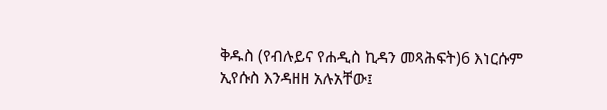ቅዱስ (የብሉይና የሐዲስ ኪዳን መጻሕፍት)6 እነርሱም ኢየሱስ እንዳዘዘ አሉአቸው፤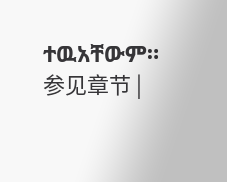ተዉአቸውም። 参见章节 |